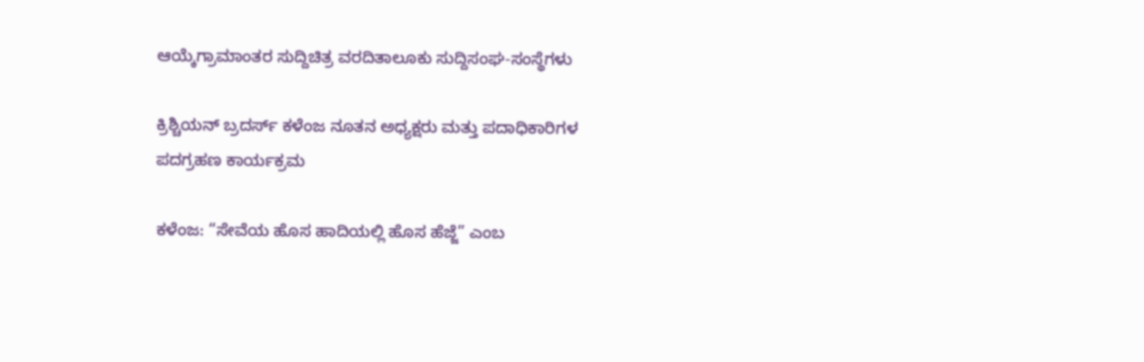ಆಯ್ಕೆಗ್ರಾಮಾಂತರ ಸುದ್ದಿಚಿತ್ರ ವರದಿತಾಲೂಕು ಸುದ್ದಿಸಂಘ-ಸಂಸ್ಥೆಗಳು

ಕ್ರಿಶ್ಚಿಯನ್ ಬ್ರದರ್ಸ್ ಕಳೆಂಜ ನೂತನ ಅಧ್ಯಕ್ಷರು ಮತ್ತು ಪದಾಧಿಕಾರಿಗಳ ಪದಗ್ರಹಣ ಕಾರ್ಯಕ್ರಮ

ಕಳೆಂಜ: “ಸೇವೆಯ ಹೊಸ ಹಾದಿಯಲ್ಲಿ ಹೊಸ ಹೆಜ್ಜೆ” ಎಂಬ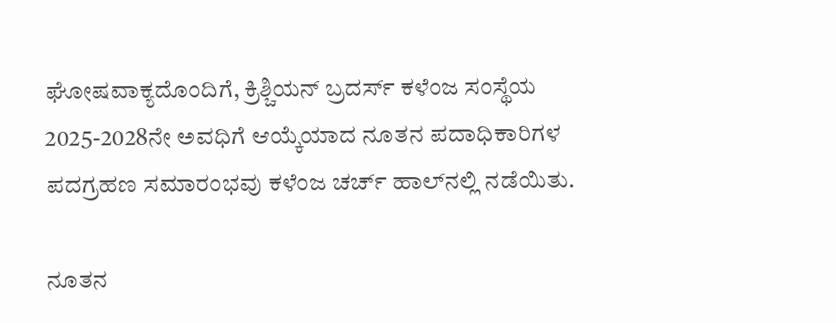ಘೋಷವಾಕ್ಯದೊಂದಿಗೆ, ಕ್ರಿಶ್ಚಿಯನ್ ಬ್ರದರ್ಸ್ ಕಳೆಂಜ ಸಂಸ್ಥೆಯ 2025-2028ನೇ ಅವಧಿಗೆ ಆಯ್ಕೆಯಾದ ನೂತನ ಪದಾಧಿಕಾರಿಗಳ ಪದಗ್ರಹಣ ಸಮಾರಂಭವು ಕಳೆಂಜ ಚರ್ಚ್ ಹಾಲ್‌ನಲ್ಲಿ ನಡೆಯಿತು.

ನೂತನ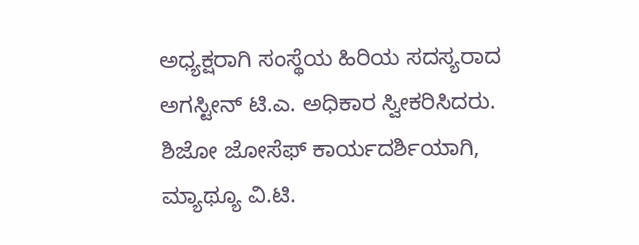ಅಧ್ಯಕ್ಷರಾಗಿ ಸಂಸ್ಥೆಯ ಹಿರಿಯ ಸದಸ್ಯರಾದ ಅಗಸ್ಟೀನ್ ಟಿ.ಎ. ಅಧಿಕಾರ ಸ್ವೀಕರಿಸಿದರು. ಶಿಜೋ ಜೋಸೆಫ್ ಕಾರ್ಯದರ್ಶಿಯಾಗಿ, ಮ್ಯಾಥ್ಯೂ ವಿ.ಟಿ.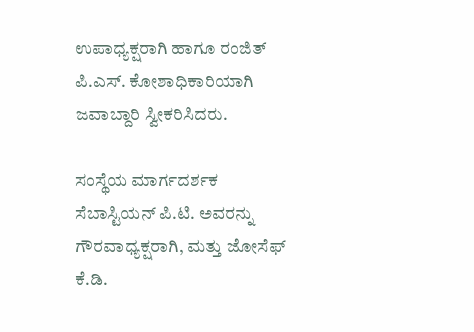ಉಪಾಧ್ಯಕ್ಷರಾಗಿ ಹಾಗೂ ರಂಜಿತ್ ಪಿ.ಎಸ್. ಕೋಶಾಧಿಕಾರಿಯಾಗಿ ಜವಾಬ್ದಾರಿ ಸ್ವೀಕರಿಸಿದರು.

ಸಂಸ್ಥೆಯ ಮಾರ್ಗದರ್ಶಕ ಸೆಬಾಸ್ಟಿಯನ್ ಪಿ.ಟಿ. ಅವರನ್ನು ಗೌರವಾಧ್ಯಕ್ಷರಾಗಿ, ಮತ್ತು ಜೋಸೆಫ್ ಕೆ.ಡಿ.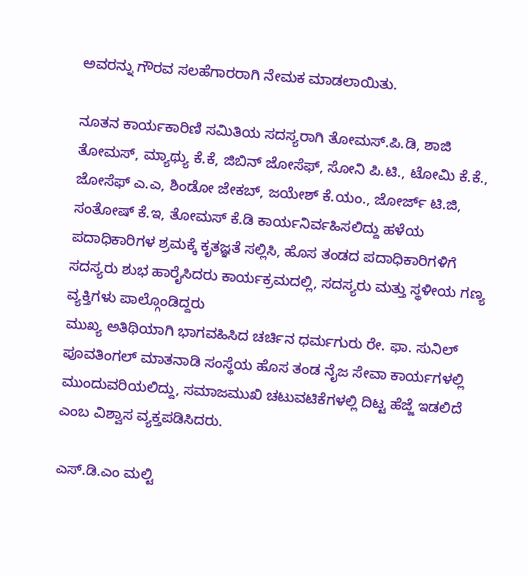ಅವರನ್ನು ಗೌರವ ಸಲಹೆಗಾರರಾಗಿ ನೇಮಕ ಮಾಡಲಾಯಿತು.

ನೂತನ ಕಾರ್ಯಕಾರಿಣಿ ಸಮಿತಿಯ ಸದಸ್ಯರಾಗಿ ತೋಮಸ್.ಪಿ.ಡಿ, ಶಾಜಿ ತೋಮಸ್, ಮ್ಯಾಥ್ಯು ಕೆ.ಕೆ, ಜಿಬಿನ್ ಜೋಸೆಫ್, ಸೋನಿ ಪಿ.ಟಿ., ಟೋಮಿ ಕೆ.ಕೆ., ಜೋಸೆಫ್ ಎ.ಎ, ಶಿಂಡೋ ಜೇಕಬ್, ಜಯೇಶ್ ಕೆ.ಯಂ., ಜೋರ್ಜ್ ಟಿ.ಜಿ, ಸಂತೋಷ್ ಕೆ.ಇ, ತೋಮಸ್ ಕೆ.ಡಿ ಕಾರ್ಯನಿರ್ವಹಿಸಲಿದ್ದು ಹಳೆಯ ಪದಾಧಿಕಾರಿಗಳ ಶ್ರಮಕ್ಕೆ ಕೃತಜ್ಞತೆ ಸಲ್ಲಿಸಿ, ಹೊಸ ತಂಡದ ಪದಾಧಿಕಾರಿಗಳಿಗೆ ಸದಸ್ಯರು ಶುಭ ಹಾರೈಸಿದರು ಕಾರ್ಯಕ್ರಮದಲ್ಲಿ, ಸದಸ್ಯರು ಮತ್ತು ಸ್ಥಳೀಯ ಗಣ್ಯ ವ್ಯಕ್ತಿಗಳು ಪಾಲ್ಗೊಂಡಿದ್ದರು
ಮುಖ್ಯ ಅತಿಥಿಯಾಗಿ ಭಾಗವಹಿಸಿದ ಚರ್ಚಿನ ಧರ್ಮಗುರು ರೇ. ಫಾ. ಸುನಿಲ್ ಪೂವತಿಂಗಲ್ ಮಾತನಾಡಿ ಸಂಸ್ಥೆಯ ಹೊಸ ತಂಡ ನೈಜ ಸೇವಾ ಕಾರ್ಯಗಳಲ್ಲಿ ಮುಂದುವರಿಯಲಿದ್ದು, ಸಮಾಜಮುಖಿ ಚಟುವಟಿಕೆಗಳಲ್ಲಿ ದಿಟ್ಟ ಹೆಜ್ಜೆ ಇಡಲಿದೆ ಎಂಬ ವಿಶ್ವಾಸ ವ್ಯಕ್ತಪಡಿಸಿದರು.

ಎಸ್.ಡಿ.ಎಂ ಮಲ್ಟಿ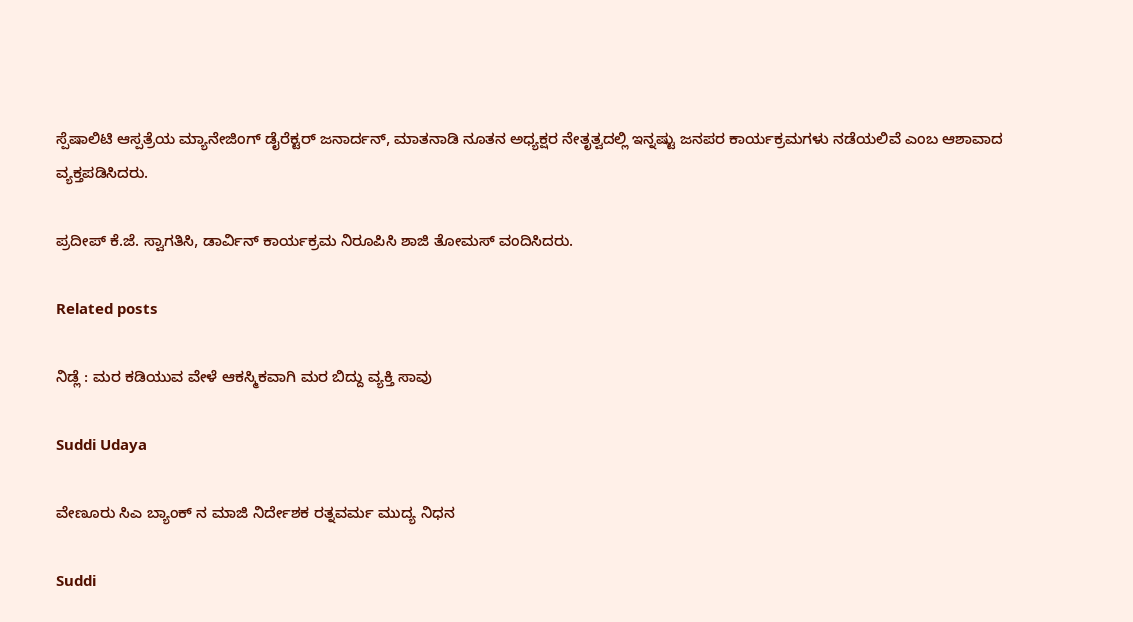ಸ್ಪೆಷಾಲಿಟಿ ಆಸ್ಪತ್ರೆಯ ಮ್ಯಾನೇಜಿಂಗ್ ಡೈರೆಕ್ಟರ್ ಜನಾರ್ದನ್, ಮಾತನಾಡಿ ನೂತನ ಅಧ್ಯಕ್ಷರ ನೇತೃತ್ವದಲ್ಲಿ ಇನ್ನಷ್ಟು ಜನಪರ ಕಾರ್ಯಕ್ರಮಗಳು ನಡೆಯಲಿವೆ ಎಂಬ ಆಶಾವಾದ ವ್ಯಕ್ತಪಡಿಸಿದರು.

ಪ್ರದೀಪ್ ಕೆ.ಜೆ. ಸ್ವಾಗತಿಸಿ, ಡಾರ್ವಿನ್ ಕಾರ್ಯಕ್ರಮ ನಿರೂಪಿಸಿ ಶಾಜಿ ತೋಮಸ್ ವಂದಿಸಿದರು.

Related posts

ನಿಡ್ಲೆ : ಮರ ಕಡಿಯುವ ವೇಳೆ ಆಕಸ್ಮಿಕವಾಗಿ ಮರ ಬಿದ್ದು ವ್ಯಕ್ತಿ ಸಾವು

Suddi Udaya

ವೇಣೂರು ಸಿಎ ಬ್ಯಾಂಕ್ ನ ಮಾಜಿ ನಿರ್ದೇಶಕ ರತ್ನವರ್ಮ ಮುದ್ಯ ನಿಧನ

Suddi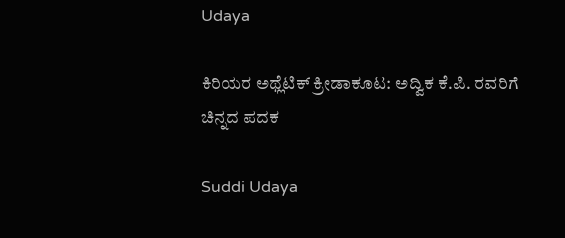Udaya

ಕಿರಿಯರ ಅಥ್ಲೆಟಿಕ್ ಕ್ರೀಡಾಕೂಟ: ಅದ್ವಿಕ ಕೆ.ಪಿ. ರವರಿಗೆ ಚಿನ್ನದ ಪದಕ

Suddi Udaya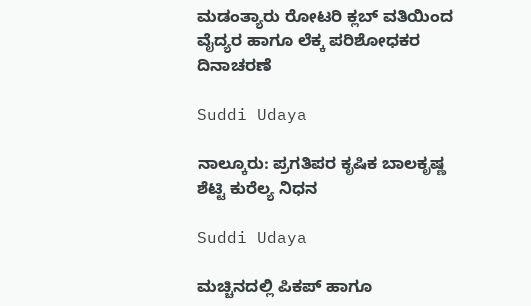ಮಡಂತ್ಯಾರು ರೋಟರಿ ಕ್ಲಬ್ ವತಿಯಿಂದ ವೈದ್ಯರ ಹಾಗೂ ಲೆಕ್ಕ ಪರಿಶೋಧಕರ ದಿನಾಚರಣೆ

Suddi Udaya

ನಾಲ್ಕೂರು: ಪ್ರಗತಿಪರ ಕೃಷಿಕ ಬಾಲಕೃಷ್ಣ ಶೆಟ್ಟಿ ಕುರೆಲ್ಯ ನಿಧನ

Suddi Udaya

ಮಚ್ಚಿನದಲ್ಲಿ ಪಿಕಪ್ ಹಾಗೂ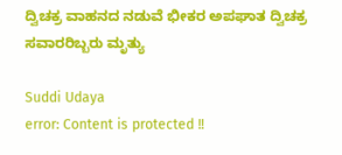ದ್ವಿಚಕ್ರ ವಾಹನದ ನಡುವೆ ಭೀಕರ ಅಪಘಾತ ದ್ವಿಚಕ್ರ ಸವಾರರಿಬ್ಬರು ಮೃತ್ಯು

Suddi Udaya
error: Content is protected !!